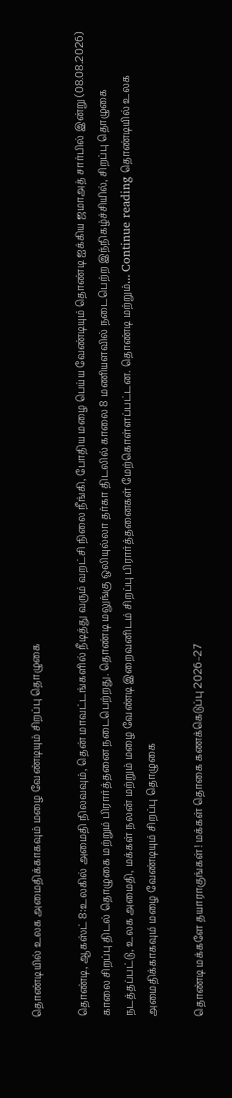தொண்டியில் உலக அமைதிக்காகவும் மழை வேண்டியும் சிறப்பு தொழுகை

தொண்டி, ஆகஸ்ட் 8:உலகில் அமைதி நிலவவும், தென் மாவட்டங்களில் நீடித்து வரும் வறட்சி நிலை நீங்கி, போதிய மழை பெய்ய வேண்டியும் தொண்டி ஐக்கிய ஜமாஅத் சார்பில் இன்று (08.08.2026) காலை சிறப்பு திடல் தொழுகை மற்றும் பிரார்த்தனை நடைபெற்றது. தொண்டி மலுங்கு ஒலியுல்லா தர்கா திடலில் காலை 8 மணியளவில் நடைபெற்ற இந்நிகழ்ச்சியில், சிறப்பு தொழுகை நடத்தப்பட்டு, உலக அமைதி, மக்கள் நலன் மற்றும் மழை வேண்டி இறைவனிடம் சிறப்பு பிரார்த்தனைகள் மேற்கொள்ளப்பட்டன. தொண்டி மற்றும்… Continue reading தொண்டியில் உலக அமைதிக்காகவும் மழை வேண்டியும் சிறப்பு தொழுகை

தொண்டி மக்களே தயாராகுங்கள்! மக்கள் தொகை கணக்கெடுப்பு 2026–27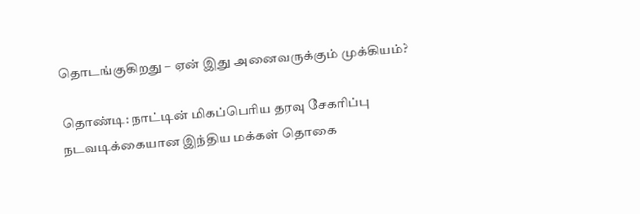தொடங்குகிறது – ஏன் இது அனைவருக்கும் முக்கியம்?

தொண்டி: நாட்டின் மிகப்பெரிய தரவு சேகரிப்பு நடவடிக்கையான இந்திய மக்கள் தொகை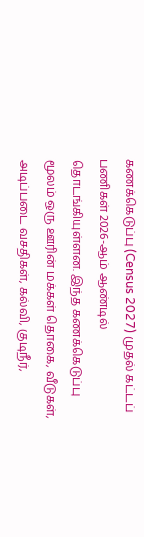கணக்கெடுப்பு (Census 2027) முதல் கட்டப் பணிகள் 2026-ஆம் ஆண்டில் தொடங்கியுள்ளன. இந்த கணக்கெடுப்பு மூலம் ஒரு ஊரின் மக்கள் தொகை, வீடுகள், அடிப்படை வசதிகள், கல்வி, குடிநீர்,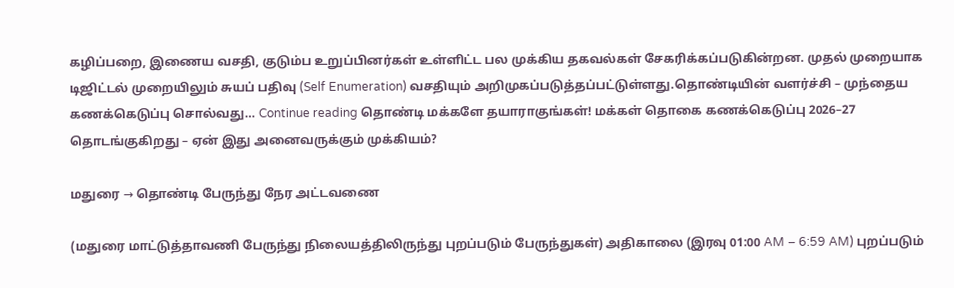கழிப்பறை, இணைய வசதி, குடும்ப உறுப்பினர்கள் உள்ளிட்ட பல முக்கிய தகவல்கள் சேகரிக்கப்படுகின்றன. முதல் முறையாக டிஜிட்டல் முறையிலும் சுயப் பதிவு (Self Enumeration) வசதியும் அறிமுகப்படுத்தப்பட்டுள்ளது.தொண்டியின் வளர்ச்சி – முந்தைய கணக்கெடுப்பு சொல்வது… Continue reading தொண்டி மக்களே தயாராகுங்கள்! மக்கள் தொகை கணக்கெடுப்பு 2026–27 தொடங்குகிறது – ஏன் இது அனைவருக்கும் முக்கியம்?

மதுரை → தொண்டி பேருந்து நேர அட்டவணை

(மதுரை மாட்டுத்தாவணி பேருந்து நிலையத்திலிருந்து புறப்படும் பேருந்துகள்) அதிகாலை (இரவு 01:00 AM – 6:59 AM) புறப்படும்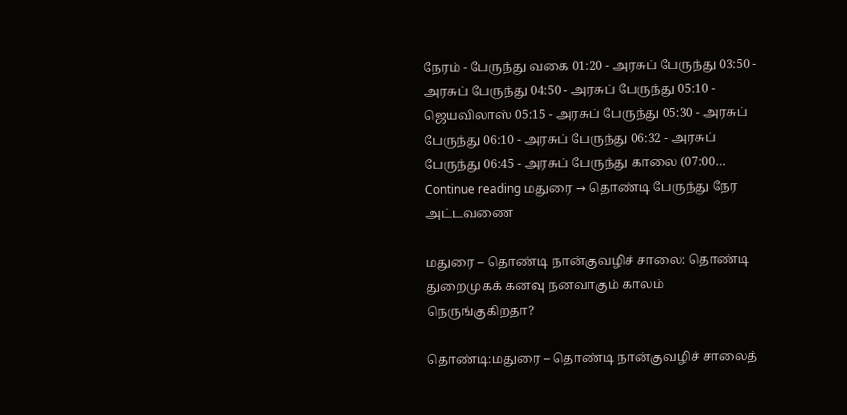நேரம் - பேருந்து வகை 01:20 - அரசுப் பேருந்து 03:50 - அரசுப் பேருந்து 04:50 - அரசுப் பேருந்து 05:10 - ஜெயவிலாஸ் 05:15 - அரசுப் பேருந்து 05:30 - அரசுப் பேருந்து 06:10 - அரசுப் பேருந்து 06:32 - அரசுப் பேருந்து 06:45 - அரசுப் பேருந்து காலை (07:00… Continue reading மதுரை → தொண்டி பேருந்து நேர அட்டவணை

மதுரை – தொண்டி நான்குவழிச் சாலை: தொண்டி துறைமுகக் கனவு நனவாகும் காலம் நெருங்குகிறதா?

தொண்டி:மதுரை – தொண்டி நான்குவழிச் சாலைத்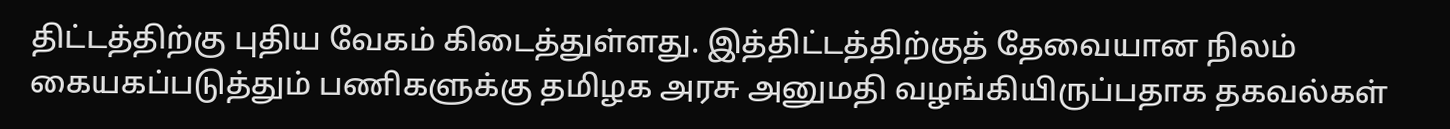திட்டத்திற்கு புதிய வேகம் கிடைத்துள்ளது. இத்திட்டத்திற்குத் தேவையான நிலம் கையகப்படுத்தும் பணிகளுக்கு தமிழக அரசு அனுமதி வழங்கியிருப்பதாக தகவல்கள்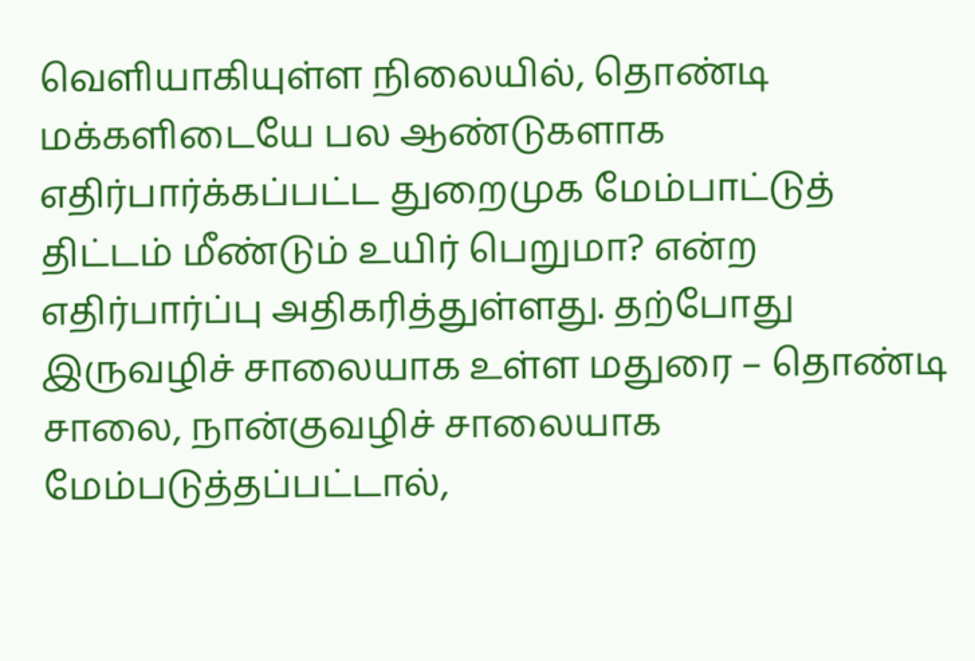வெளியாகியுள்ள நிலையில், தொண்டி மக்களிடையே பல ஆண்டுகளாக எதிர்பார்க்கப்பட்ட துறைமுக மேம்பாட்டுத் திட்டம் மீண்டும் உயிர் பெறுமா? என்ற எதிர்பார்ப்பு அதிகரித்துள்ளது. தற்போது இருவழிச் சாலையாக உள்ள மதுரை – தொண்டி சாலை, நான்குவழிச் சாலையாக மேம்படுத்தப்பட்டால்,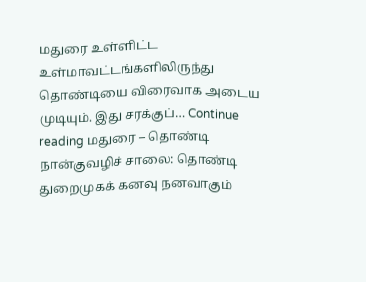மதுரை உள்ளிட்ட உள்மாவட்டங்களிலிருந்து தொண்டியை விரைவாக அடைய முடியும். இது சரக்குப்… Continue reading மதுரை – தொண்டி நான்குவழிச் சாலை: தொண்டி துறைமுகக் கனவு நனவாகும்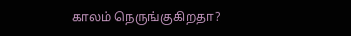காலம் நெருங்குகிறதா?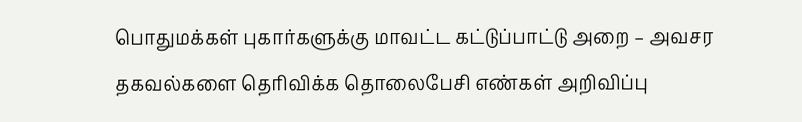பொதுமக்கள் புகார்களுக்கு மாவட்ட கட்டுப்பாட்டு அறை – அவசர தகவல்களை தெரிவிக்க தொலைபேசி எண்கள் அறிவிப்பு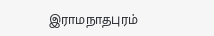இராமநாதபுரம்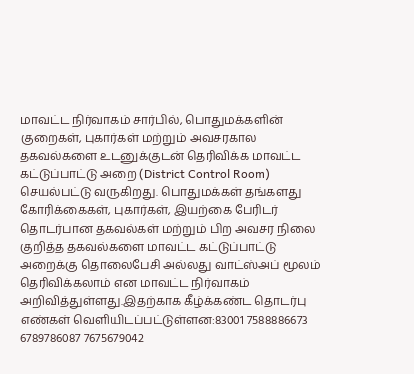மாவட்ட நிர்வாகம் சார்பில், பொதுமக்களின் குறைகள், புகார்கள் மற்றும் அவசரகால தகவல்களை உடனுக்குடன் தெரிவிக்க மாவட்ட கட்டுப்பாட்டு அறை (District Control Room) செயல்பட்டு வருகிறது. பொதுமக்கள் தங்களது கோரிக்கைகள், புகார்கள், இயற்கை பேரிடர் தொடர்பான தகவல்கள் மற்றும் பிற அவசர நிலை குறித்த தகவல்களை மாவட்ட கட்டுப்பாட்டு அறைக்கு தொலைபேசி அல்லது வாட்ஸ்அப் மூலம் தெரிவிக்கலாம் என மாவட்ட நிர்வாகம் அறிவித்துள்ளது.இதற்காக கீழ்க்கண்ட தொடர்பு எண்கள் வெளியிடப்பட்டுள்ளன:83001 7588886673 6789786087 7675679042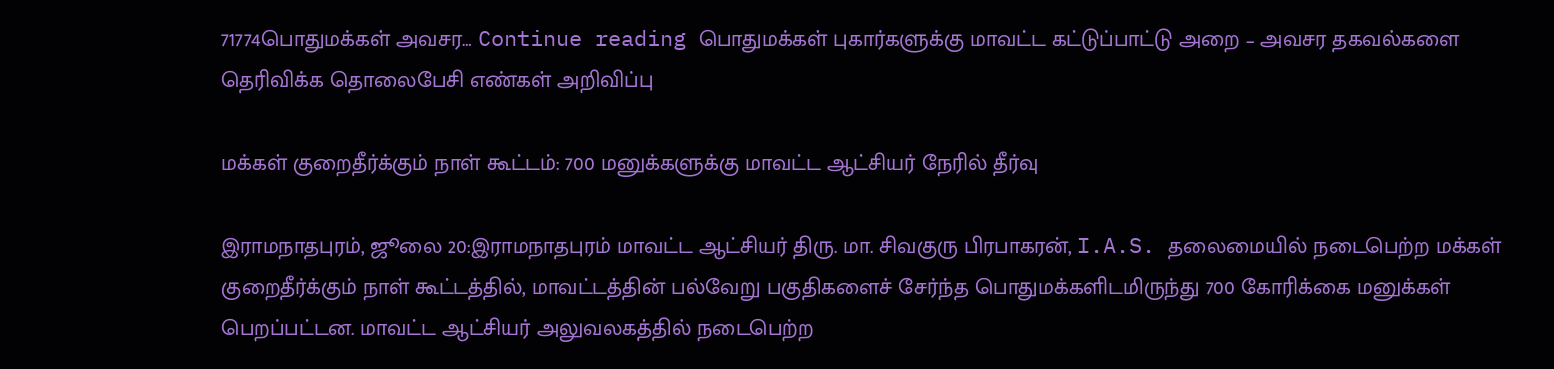71774பொதுமக்கள் அவசர… Continue reading பொதுமக்கள் புகார்களுக்கு மாவட்ட கட்டுப்பாட்டு அறை – அவசர தகவல்களை தெரிவிக்க தொலைபேசி எண்கள் அறிவிப்பு

மக்கள் குறைதீர்க்கும் நாள் கூட்டம்: 700 மனுக்களுக்கு மாவட்ட ஆட்சியர் நேரில் தீர்வு

இராமநாதபுரம், ஜூலை 20:இராமநாதபுரம் மாவட்ட ஆட்சியர் திரு. மா. சிவகுரு பிரபாகரன், I.A.S. தலைமையில் நடைபெற்ற மக்கள் குறைதீர்க்கும் நாள் கூட்டத்தில், மாவட்டத்தின் பல்வேறு பகுதிகளைச் சேர்ந்த பொதுமக்களிடமிருந்து 700 கோரிக்கை மனுக்கள் பெறப்பட்டன. மாவட்ட ஆட்சியர் அலுவலகத்தில் நடைபெற்ற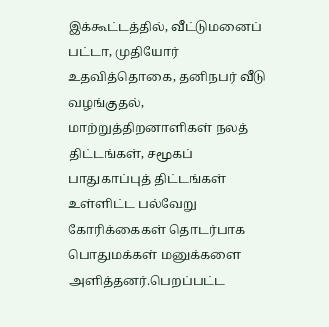இக்கூட்டத்தில், வீட்டுமனைப் பட்டா, முதியோர் உதவித்தொகை, தனிநபர் வீடு வழங்குதல், மாற்றுத்திறனாளிகள் நலத் திட்டங்கள், சமூகப் பாதுகாப்புத் திட்டங்கள் உள்ளிட்ட பல்வேறு கோரிக்கைகள் தொடர்பாக பொதுமக்கள் மனுக்களை அளித்தனர்.பெறப்பட்ட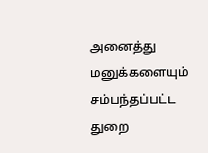அனைத்து மனுக்களையும் சம்பந்தப்பட்ட துறை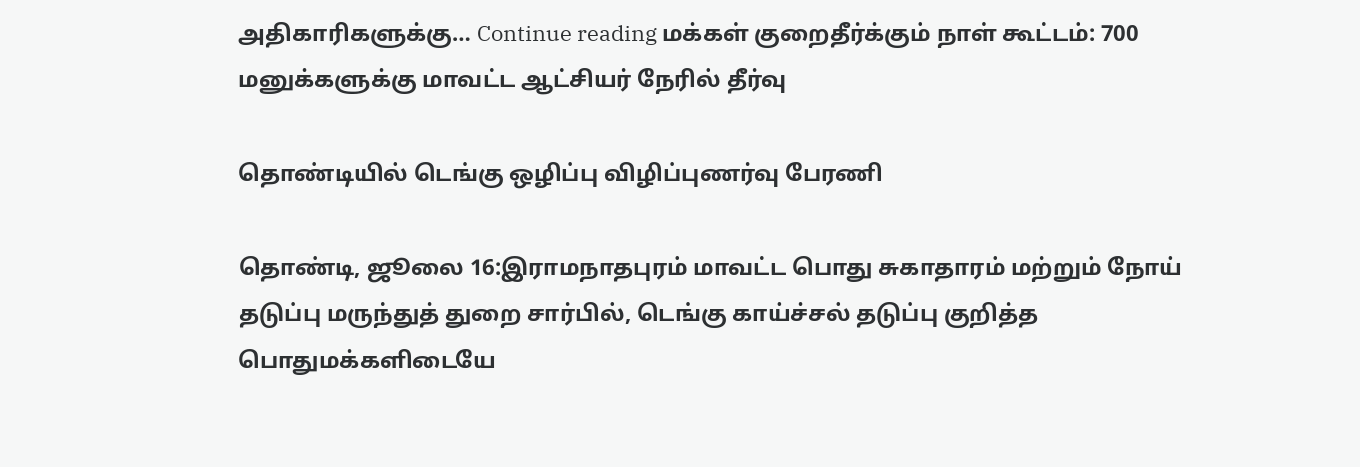அதிகாரிகளுக்கு… Continue reading மக்கள் குறைதீர்க்கும் நாள் கூட்டம்: 700 மனுக்களுக்கு மாவட்ட ஆட்சியர் நேரில் தீர்வு

தொண்டியில் டெங்கு ஒழிப்பு விழிப்புணர்வு பேரணி

தொண்டி, ஜூலை 16:இராமநாதபுரம் மாவட்ட பொது சுகாதாரம் மற்றும் நோய் தடுப்பு மருந்துத் துறை சார்பில், டெங்கு காய்ச்சல் தடுப்பு குறித்த பொதுமக்களிடையே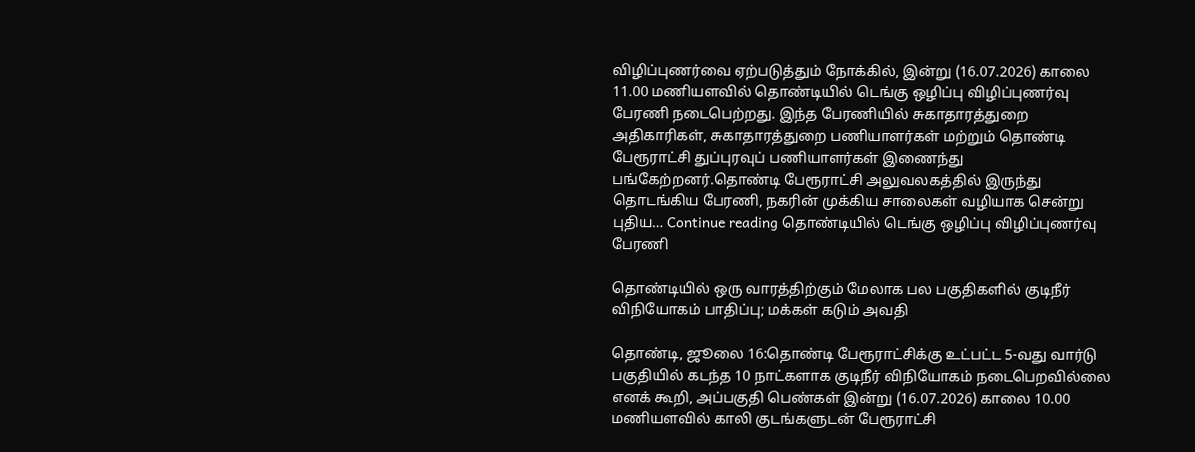விழிப்புணர்வை ஏற்படுத்தும் நோக்கில், இன்று (16.07.2026) காலை 11.00 மணியளவில் தொண்டியில் டெங்கு ஒழிப்பு விழிப்புணர்வு பேரணி நடைபெற்றது. இந்த பேரணியில் சுகாதாரத்துறை அதிகாரிகள், சுகாதாரத்துறை பணியாளர்கள் மற்றும் தொண்டி பேரூராட்சி துப்புரவுப் பணியாளர்கள் இணைந்து பங்கேற்றனர்.தொண்டி பேரூராட்சி அலுவலகத்தில் இருந்து தொடங்கிய பேரணி, நகரின் முக்கிய சாலைகள் வழியாக சென்று புதிய… Continue reading தொண்டியில் டெங்கு ஒழிப்பு விழிப்புணர்வு பேரணி

தொண்டியில் ஒரு வாரத்திற்கும் மேலாக பல பகுதிகளில் குடிநீர் விநியோகம் பாதிப்பு; மக்கள் கடும் அவதி

தொண்டி, ஜூலை 16:தொண்டி பேரூராட்சிக்கு உட்பட்ட 5-வது வார்டு பகுதியில் கடந்த 10 நாட்களாக குடிநீர் விநியோகம் நடைபெறவில்லை எனக் கூறி, அப்பகுதி பெண்கள் இன்று (16.07.2026) காலை 10.00 மணியளவில் காலி குடங்களுடன் பேரூராட்சி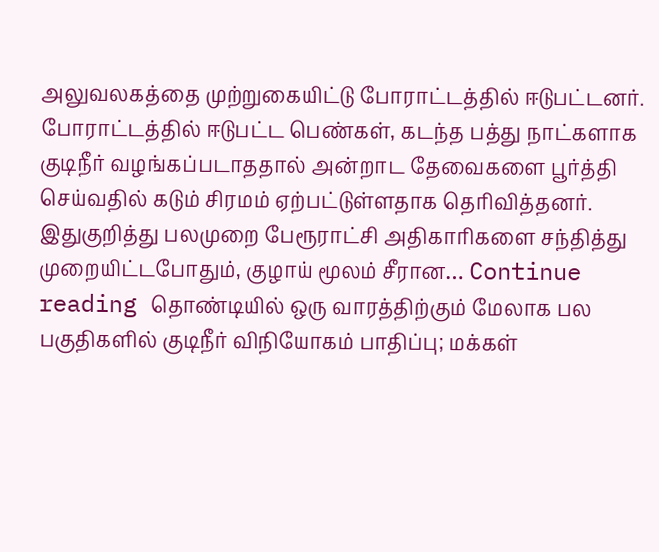அலுவலகத்தை முற்றுகையிட்டு போராட்டத்தில் ஈடுபட்டனர். போராட்டத்தில் ஈடுபட்ட பெண்கள், கடந்த பத்து நாட்களாக குடிநீர் வழங்கப்படாததால் அன்றாட தேவைகளை பூர்த்தி செய்வதில் கடும் சிரமம் ஏற்பட்டுள்ளதாக தெரிவித்தனர். இதுகுறித்து பலமுறை பேரூராட்சி அதிகாரிகளை சந்தித்து முறையிட்டபோதும், குழாய் மூலம் சீரான… Continue reading தொண்டியில் ஒரு வாரத்திற்கும் மேலாக பல பகுதிகளில் குடிநீர் விநியோகம் பாதிப்பு; மக்கள்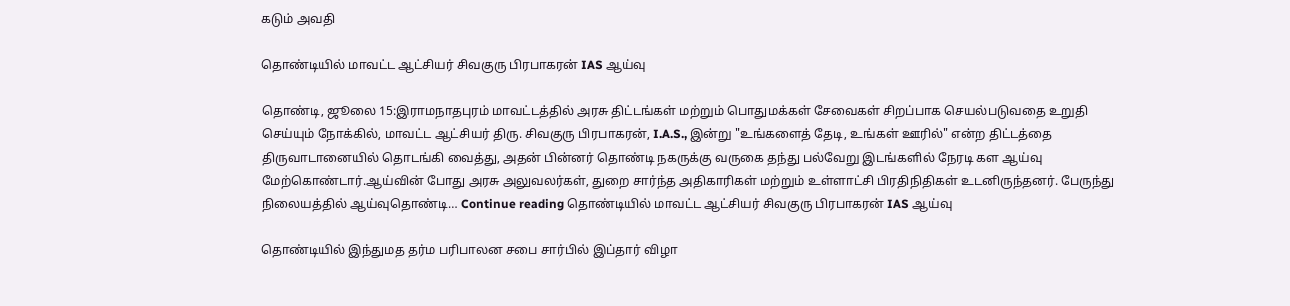கடும் அவதி

தொண்டியில் மாவட்ட ஆட்சியர் சிவகுரு பிரபாகரன் IAS ஆய்வு

தொண்டி, ஜூலை 15:இராமநாதபுரம் மாவட்டத்தில் அரசு திட்டங்கள் மற்றும் பொதுமக்கள் சேவைகள் சிறப்பாக செயல்படுவதை உறுதி செய்யும் நோக்கில், மாவட்ட ஆட்சியர் திரு. சிவகுரு பிரபாகரன், I.A.S., இன்று "உங்களைத் தேடி, உங்கள் ஊரில்" என்ற திட்டத்தை திருவாடானையில் தொடங்கி வைத்து, அதன் பின்னர் தொண்டி நகருக்கு வருகை தந்து பல்வேறு இடங்களில் நேரடி கள ஆய்வு மேற்கொண்டார்.ஆய்வின் போது அரசு அலுவலர்கள், துறை சார்ந்த அதிகாரிகள் மற்றும் உள்ளாட்சி பிரதிநிதிகள் உடனிருந்தனர். பேருந்து நிலையத்தில் ஆய்வுதொண்டி… Continue reading தொண்டியில் மாவட்ட ஆட்சியர் சிவகுரு பிரபாகரன் IAS ஆய்வு

தொண்டியில் இந்துமத தர்ம பரிபாலன சபை சார்பில் இப்தார் விழா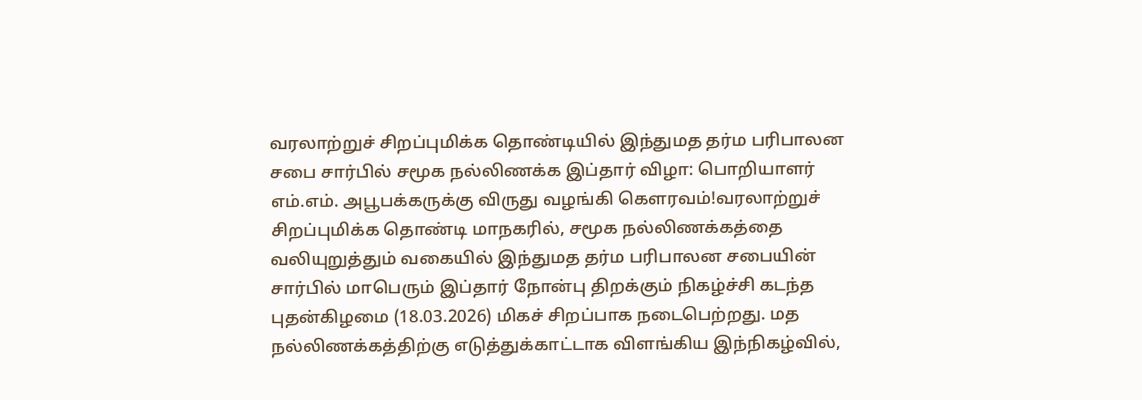வரலாற்றுச் சிறப்புமிக்க தொண்டியில் இந்துமத தர்ம பரிபாலன சபை சார்பில் சமூக நல்லிணக்க இப்தார் விழா: பொறியாளர் எம்.எம். அபூபக்கருக்கு விருது வழங்கி கௌரவம்!வரலாற்றுச் சிறப்புமிக்க தொண்டி மாநகரில், சமூக நல்லிணக்கத்தை வலியுறுத்தும் வகையில் இந்துமத தர்ம பரிபாலன சபையின் சார்பில் மாபெரும் இப்தார் நோன்பு திறக்கும் நிகழ்ச்சி கடந்த புதன்கிழமை (18.03.2026) மிகச் சிறப்பாக நடைபெற்றது. மத நல்லிணக்கத்திற்கு எடுத்துக்காட்டாக விளங்கிய இந்நிகழ்வில்,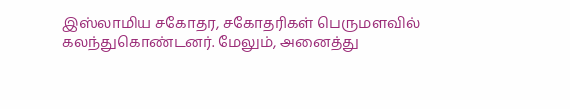இஸ்லாமிய சகோதர, சகோதரிகள் பெருமளவில் கலந்துகொண்டனர். மேலும், அனைத்து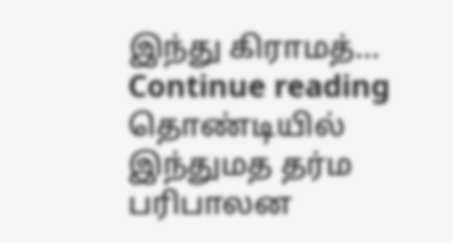இந்து கிராமத்… Continue reading தொண்டியில் இந்துமத தர்ம பரிபாலன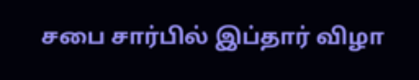சபை சார்பில் இப்தார் விழா